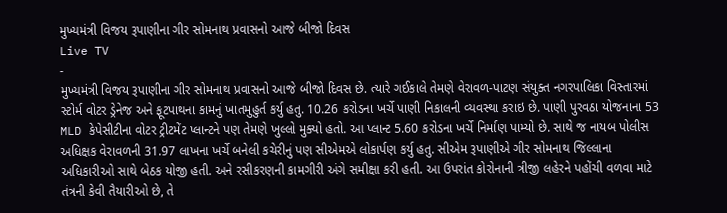મુખ્યમંત્રી વિજય રૂપાણીના ગીર સોમનાથ પ્રવાસનો આજે બીજો દિવસ
Live TV
-
મુખ્યમંત્રી વિજય રૂપાણીના ગીર સોમનાથ પ્રવાસનો આજે બીજો દિવસ છે. ત્યારે ગઈકાલે તેમણે વેરાવળ-પાટણ સંયુક્ત નગરપાલિકા વિસ્તારમાં સ્ટોર્મ વોટર ડ્રેનેજ અને ફૂટપાથના કામનું ખાતમુહુર્ત કર્યુ હતુ. 10.26 કરોડના ખર્ચે પાણી નિકાલની વ્યવસ્થા કરાઇ છે. પાણી પુરવઠા યોજનાના 53 MLD કેપેસીટીના વોટર ટ્રીટમેંટ પ્લાન્ટને પણ તેમણે ખુલ્લો મુક્યો હતો. આ પ્લાન્ટ 5.60 કરોડના ખર્ચે નિર્માણ પામ્યો છે. સાથે જ નાયબ પોલીસ અધિક્ષક વેરાવળની 31.97 લાખના ખર્ચે બનેલી કચેરીનું પણ સીએમએ લોકાર્પણ કર્યુ હતુ. સીએમ રૂપાણીએ ગીર સોમનાથ જિલ્લાના અધિકારીઓ સાથે બેઠક યોજી હતી. અને રસીકરણની કામગીરી અંગે સમીક્ષા કરી હતી. આ ઉપરાંત કોરોનાની ત્રીજી લહેરને પહોંચી વળવા માટે તંત્રની કેવી તૈયારીઓ છે, તે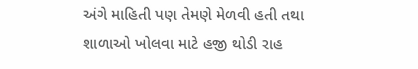અંગે માહિતી પણ તેમણે મેળવી હતી તથા શાળાઓ ખોલવા માટે હજી થોડી રાહ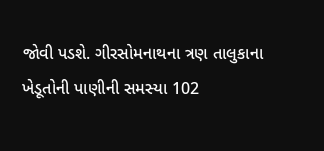જોવી પડશે. ગીરસોમનાથના ત્રણ તાલુકાના ખેડૂતોની પાણીની સમસ્યા 102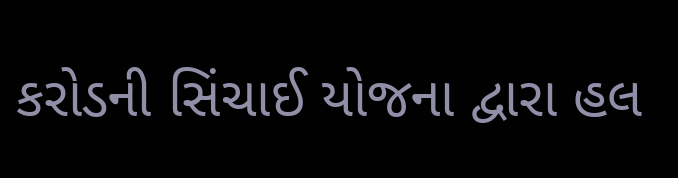કરોડની સિંચાઈ યોજના દ્વારા હલ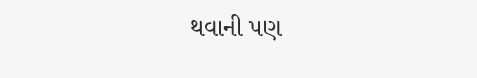થવાની પણ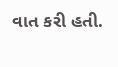વાત કરી હતી.